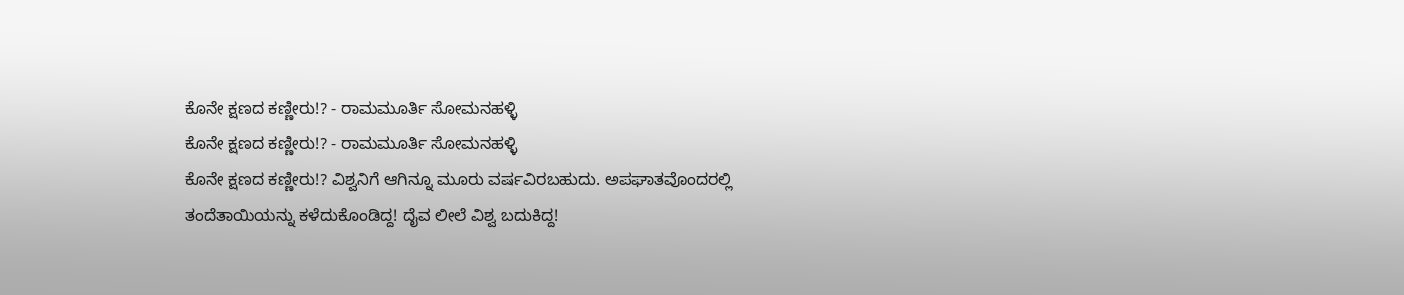ಕೊನೇ ಕ್ಷಣದ ಕಣ್ಣೀರು!? - ರಾಮಮೂರ್ತಿ ಸೋಮನಹಳ್ಳಿ
ಕೊನೇ ಕ್ಷಣದ ಕಣ್ಣೀರು!? - ರಾಮಮೂರ್ತಿ ಸೋಮನಹಳ್ಳಿ
ಕೊನೇ ಕ್ಷಣದ ಕಣ್ಣೀರು!? ವಿಶ್ವನಿಗೆ ಆಗಿನ್ನೂ ಮೂರು ವರ್ಷವಿರಬಹುದು. ಅಪಘಾತವೊಂದರಲ್ಲಿ ತಂದೆತಾಯಿಯನ್ನು ಕಳೆದುಕೊಂಡಿದ್ದ! ದೈವ ಲೀಲೆ ವಿಶ್ವ ಬದುಕಿದ್ದ!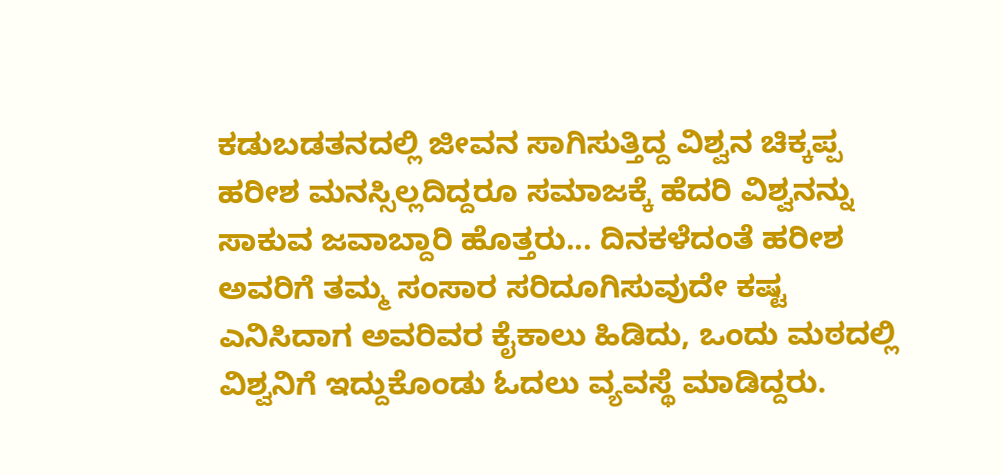ಕಡುಬಡತನದಲ್ಲಿ ಜೀವನ ಸಾಗಿಸುತ್ತಿದ್ದ ವಿಶ್ವನ ಚಿಕ್ಕಪ್ಪ ಹರೀಶ ಮನಸ್ಸಿಲ್ಲದಿದ್ದರೂ ಸಮಾಜಕ್ಕೆ ಹೆದರಿ ವಿಶ್ವನನ್ನು ಸಾಕುವ ಜವಾಬ್ದಾರಿ ಹೊತ್ತರು... ದಿನಕಳೆದಂತೆ ಹರೀಶ ಅವರಿಗೆ ತಮ್ಮ ಸಂಸಾರ ಸರಿದೂಗಿಸುವುದೇ ಕಷ್ಟ ಎನಿಸಿದಾಗ ಅವರಿವರ ಕೈಕಾಲು ಹಿಡಿದು, ಒಂದು ಮಠದಲ್ಲಿ ವಿಶ್ವನಿಗೆ ಇದ್ದುಕೊಂಡು ಓದಲು ವ್ಯವಸ್ಥೆ ಮಾಡಿದ್ದರು.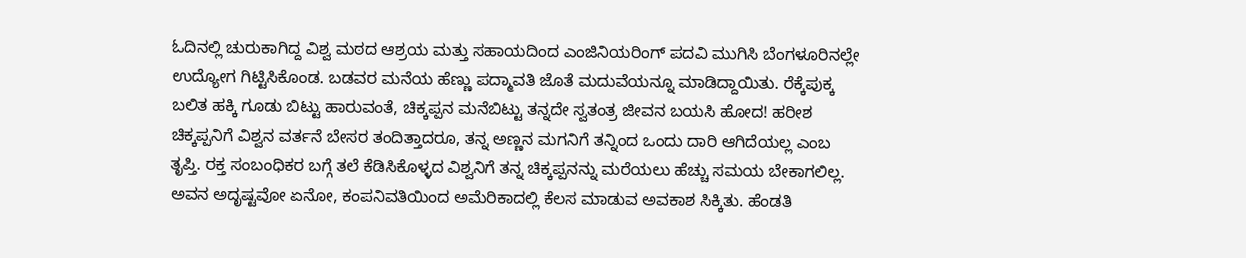ಓದಿನಲ್ಲಿ ಚುರುಕಾಗಿದ್ದ ವಿಶ್ವ ಮಠದ ಆಶ್ರಯ ಮತ್ತು ಸಹಾಯದಿಂದ ಎಂಜಿನಿಯರಿಂಗ್ ಪದವಿ ಮುಗಿಸಿ ಬೆಂಗಳೂರಿನಲ್ಲೇ ಉದ್ಯೋಗ ಗಿಟ್ಟಿಸಿಕೊಂಡ. ಬಡವರ ಮನೆಯ ಹೆಣ್ಣು ಪದ್ಮಾವತಿ ಜೊತೆ ಮದುವೆಯನ್ನೂ ಮಾಡಿದ್ದಾಯಿತು. ರೆಕ್ಕೆಪುಕ್ಕ ಬಲಿತ ಹಕ್ಕಿ ಗೂಡು ಬಿಟ್ಟು ಹಾರುವಂತೆ, ಚಿಕ್ಕಪ್ಪನ ಮನೆಬಿಟ್ಟು ತನ್ನದೇ ಸ್ವತಂತ್ರ ಜೀವನ ಬಯಸಿ ಹೋದ! ಹರೀಶ ಚಿಕ್ಕಪ್ಪನಿಗೆ ವಿಶ್ವನ ವರ್ತನೆ ಬೇಸರ ತಂದಿತ್ತಾದರೂ, ತನ್ನ ಅಣ್ಣನ ಮಗನಿಗೆ ತನ್ನಿಂದ ಒಂದು ದಾರಿ ಆಗಿದೆಯಲ್ಲ ಎಂಬ ತೃಪ್ತಿ. ರಕ್ತ ಸಂಬಂಧಿಕರ ಬಗ್ಗೆ ತಲೆ ಕೆಡಿಸಿಕೊಳ್ಳದ ವಿಶ್ವನಿಗೆ ತನ್ನ ಚಿಕ್ಕಪ್ಪನನ್ನು ಮರೆಯಲು ಹೆಚ್ಚು ಸಮಯ ಬೇಕಾಗಲಿಲ್ಲ. ಅವನ ಅದೃಷ್ಟವೋ ಏನೋ, ಕಂಪನಿವತಿಯಿಂದ ಅಮೆರಿಕಾದಲ್ಲಿ ಕೆಲಸ ಮಾಡುವ ಅವಕಾಶ ಸಿಕ್ಕಿತು. ಹೆಂಡತಿ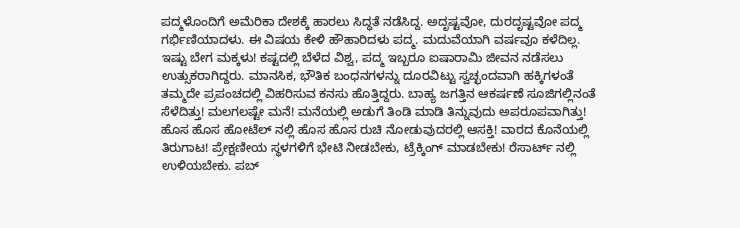ಪದ್ಮಳೊಂದಿಗೆ ಅಮೆರಿಕಾ ದೇಶಕ್ಕೆ ಹಾರಲು ಸಿದ್ಧತೆ ನಡೆಸಿದ್ದ. ಅದೃಷ್ಟವೋ, ದುರದೃಷ್ಟವೋ ಪದ್ಮ ಗರ್ಭಿಣಿಯಾದಳು. ಈ ವಿಷಯ ಕೇಳಿ ಹೌಹಾರಿದಳು ಪದ್ಮ. ಮದುವೆಯಾಗಿ ವರ್ಷವೂ ಕಳೆದಿಲ್ಲ. ಇಷ್ಟು ಬೇಗ ಮಕ್ಕಳು! ಕಷ್ಟದಲ್ಲಿ ಬೆಳೆದ ವಿಶ್ವ, ಪದ್ಮ ಇಬ್ಬರೂ ಐಷಾರಾಮಿ ಜೀವನ ನಡೆಸಲು ಉತ್ಸುಕರಾಗಿದ್ದರು. ಮಾನಸಿಕ, ಭೌತಿಕ ಬಂಧನಗಳನ್ನು ದೂರವಿಟ್ಟು ಸ್ವಚ್ಛಂದವಾಗಿ ಹಕ್ಕಿಗಳಂತೆ ತಮ್ಮದೇ ಪ್ರಪಂಚದಲ್ಲಿ ವಿಹರಿಸುವ ಕನಸು ಹೊತ್ತಿದ್ದರು. ಬಾಹ್ಯ ಜಗತ್ತಿನ ಆಕರ್ಷಣೆ ಸೂಜಿಗಲ್ಲಿನಂತೆ ಸೆಳೆದಿತ್ತು! ಮಲಗಲಷ್ಟೇ ಮನೆ! ಮನೆಯಲ್ಲಿ ಅಡುಗೆ ತಿಂಡಿ ಮಾಡಿ ತಿನ್ನುವುದು ಅಪರೂಪವಾಗಿತ್ತು! ಹೊಸ ಹೊಸ ಹೋಟೆಲ್ ನಲ್ಲಿ ಹೊಸ ಹೊಸ ರುಚಿ ನೋಡುವುದರಲ್ಲಿ ಆಸಕ್ತಿ! ವಾರದ ಕೊನೆಯಲ್ಲಿ ತಿರುಗಾಟ! ಪ್ರೇಕ್ಷಣೀಯ ಸ್ಥಳಗಳಿಗೆ ಭೇಟಿ ನೀಡಬೇಕು, ಟ್ರೆಕ್ಕಿಂಗ್ ಮಾಡಬೇಕು! ರೆಸಾರ್ಟ್ ನಲ್ಲಿ ಉಳಿಯಬೇಕು. ಪಬ್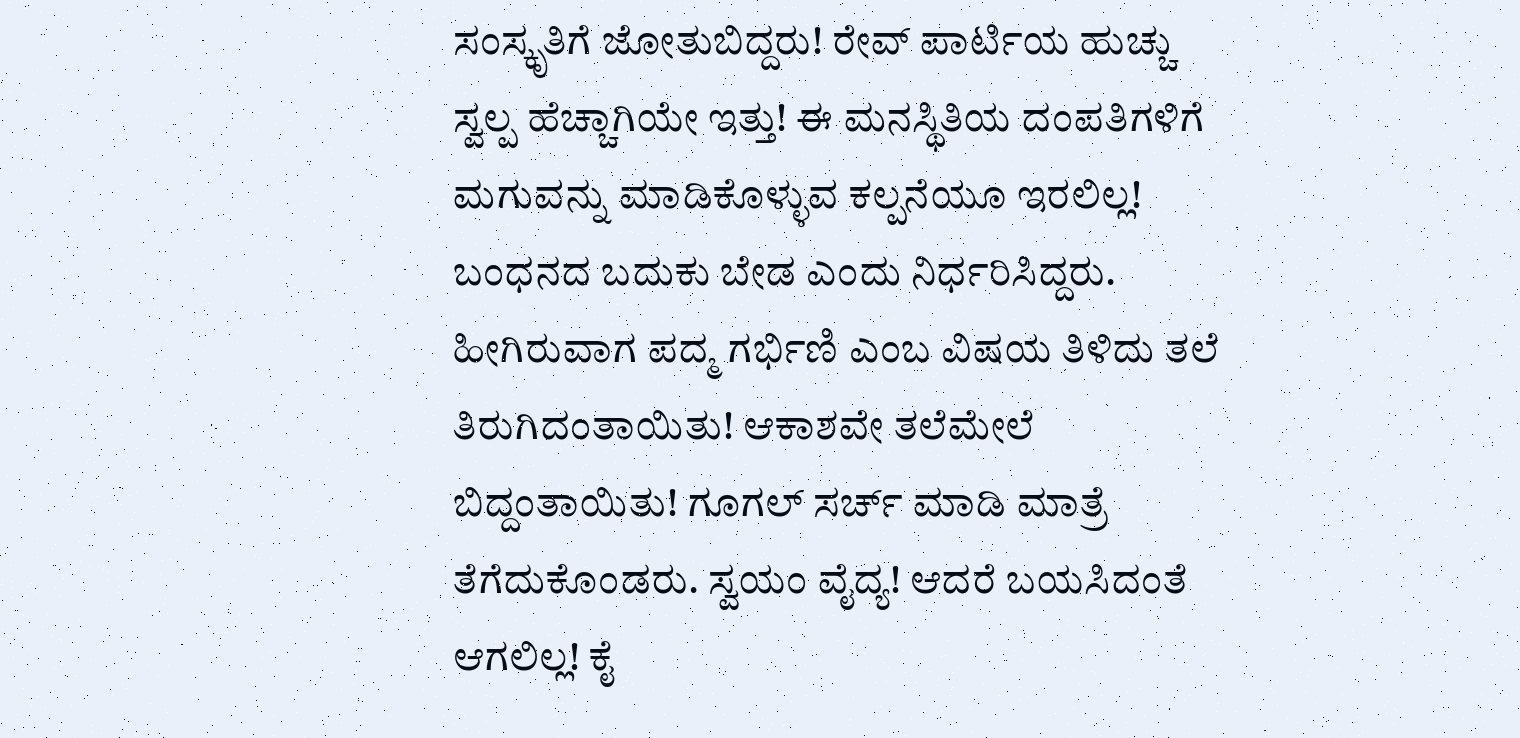ಸಂಸ್ಕೃತಿಗೆ ಜೋತುಬಿದ್ದರು! ರೇವ್ ಪಾರ್ಟಿಯ ಹುಚ್ಚು ಸ್ವಲ್ಪ ಹೆಚ್ಚಾಗಿಯೇ ಇತ್ತು! ಈ ಮನಸ್ಥಿತಿಯ ದಂಪತಿಗಳಿಗೆ ಮಗುವನ್ನು ಮಾಡಿಕೊಳ್ಳುವ ಕಲ್ಪನೆಯೂ ಇರಲಿಲ್ಲ! ಬಂಧನದ ಬದುಕು ಬೇಡ ಎಂದು ನಿರ್ಧರಿಸಿದ್ದರು. ಹೀಗಿರುವಾಗ ಪದ್ಮ ಗರ್ಭಿಣಿ ಎಂಬ ವಿಷಯ ತಿಳಿದು ತಲೆ ತಿರುಗಿದಂತಾಯಿತು! ಆಕಾಶವೇ ತಲೆಮೇಲೆ ಬಿದ್ದಂತಾಯಿತು! ಗೂಗಲ್ ಸರ್ಚ್ ಮಾಡಿ ಮಾತ್ರೆ ತೆಗೆದುಕೊಂಡರು. ಸ್ವಯಂ ವೈದ್ಯ! ಆದರೆ ಬಯಸಿದಂತೆ ಆಗಲಿಲ್ಲ! ಕೈ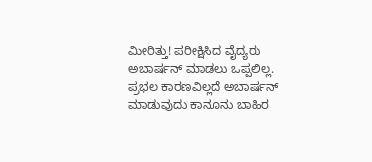ಮೀರಿತ್ತು! ಪರೀಕ್ಷಿಸಿದ ವೈದ್ಯರು ಅಬಾರ್ಷನ್ ಮಾಡಲು ಒಪ್ಪಲಿಲ್ಲ. ಪ್ರಭಲ ಕಾರಣವಿಲ್ಲದೆ ಅಬಾರ್ಷನ್ ಮಾಡುವುದು ಕಾನೂನು ಬಾಹಿರ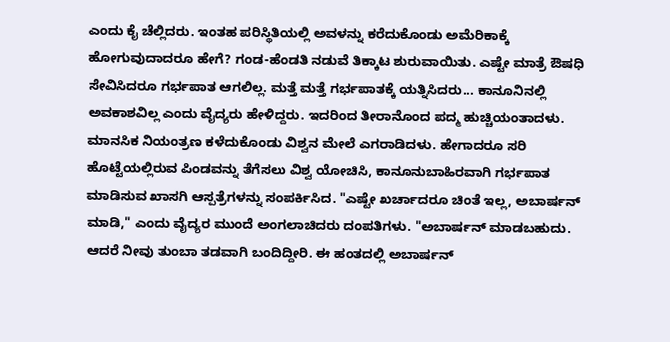ಎಂದು ಕೈ ಚೆಲ್ಲಿದರು. ಇಂತಹ ಪರಿಸ್ಥಿತಿಯಲ್ಲಿ ಅವಳನ್ನು ಕರೆದುಕೊಂಡು ಅಮೆರಿಕಾಕ್ಕೆ ಹೋಗುವುದಾದರೂ ಹೇಗೆ? ಗಂಡ-ಹೆಂಡತಿ ನಡುವೆ ತಿಕ್ಕಾಟ ಶುರುವಾಯಿತು. ಎಷ್ಟೇ ಮಾತ್ರೆ ಔಷಧಿ ಸೇವಿಸಿದರೂ ಗರ್ಭಪಾತ ಆಗಲಿಲ್ಲ. ಮತ್ತೆ ಮತ್ತೆ ಗರ್ಭಪಾತಕ್ಕೆ ಯತ್ನಿಸಿದರು... ಕಾನೂನಿನಲ್ಲಿ ಅವಕಾಶವಿಲ್ಲ ಎಂದು ವೈದ್ಯರು ಹೇಳಿದ್ದರು. ಇದರಿಂದ ತೀರಾನೊಂದ ಪದ್ಮ ಹುಚ್ಚಿಯಂತಾದಳು. ಮಾನಸಿಕ ನಿಯಂತ್ರಣ ಕಳೆದುಕೊಂಡು ವಿಶ್ವನ ಮೇಲೆ ಎಗರಾಡಿದಳು. ಹೇಗಾದರೂ ಸರಿ ಹೊಟ್ಟೆಯಲ್ಲಿರುವ ಪಿಂಡವನ್ನು ತೆಗೆಸಲು ವಿಶ್ವ ಯೋಚಿಸಿ, ಕಾನೂನುಬಾಹಿರವಾಗಿ ಗರ್ಭಪಾತ ಮಾಡಿಸುವ ಖಾಸಗಿ ಆಸ್ಪತ್ರೆಗಳನ್ನು ಸಂಪರ್ಕಿಸಿದ. "ಎಷ್ಟೇ ಖರ್ಚಾದರೂ ಚಿಂತೆ ಇಲ್ಲ, ಅಬಾರ್ಷನ್ ಮಾಡಿ," ಎಂದು ವೈದ್ಯರ ಮುಂದೆ ಅಂಗಲಾಚಿದರು ದಂಪತಿಗಳು. "ಅಬಾರ್ಷನ್ ಮಾಡಬಹುದು. ಆದರೆ ನೀವು ತುಂಬಾ ತಡವಾಗಿ ಬಂದಿದ್ದೀರಿ. ಈ ಹಂತದಲ್ಲಿ ಅಬಾರ್ಷನ್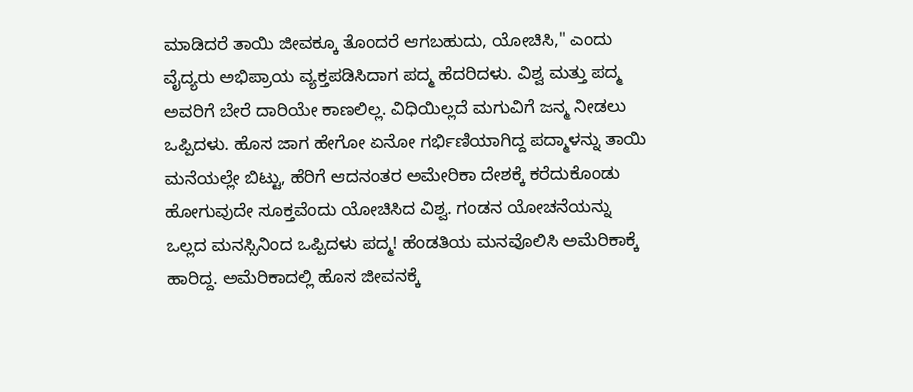ಮಾಡಿದರೆ ತಾಯಿ ಜೀವಕ್ಕೂ ತೊಂದರೆ ಆಗಬಹುದು, ಯೋಚಿಸಿ," ಎಂದು ವೈದ್ಯರು ಅಭಿಪ್ರಾಯ ವ್ಯಕ್ತಪಡಿಸಿದಾಗ ಪದ್ಮ ಹೆದರಿದಳು. ವಿಶ್ವ ಮತ್ತು ಪದ್ಮ ಅವರಿಗೆ ಬೇರೆ ದಾರಿಯೇ ಕಾಣಲಿಲ್ಲ. ವಿಧಿಯಿಲ್ಲದೆ ಮಗುವಿಗೆ ಜನ್ಮ ನೀಡಲು ಒಪ್ಪಿದಳು. ಹೊಸ ಜಾಗ ಹೇಗೋ ಏನೋ ಗರ್ಭಿಣಿಯಾಗಿದ್ದ ಪದ್ಮಾಳನ್ನು ತಾಯಿ ಮನೆಯಲ್ಲೇ ಬಿಟ್ಟು, ಹೆರಿಗೆ ಆದನಂತರ ಅಮೇರಿಕಾ ದೇಶಕ್ಕೆ ಕರೆದುಕೊಂಡು ಹೋಗುವುದೇ ಸೂಕ್ತವೆಂದು ಯೋಚಿಸಿದ ವಿಶ್ವ. ಗಂಡನ ಯೋಚನೆಯನ್ನು ಒಲ್ಲದ ಮನಸ್ಸಿನಿಂದ ಒಪ್ಪಿದಳು ಪದ್ಮ! ಹೆಂಡತಿಯ ಮನವೊಲಿಸಿ ಅಮೆರಿಕಾಕ್ಕೆ ಹಾರಿದ್ದ. ಅಮೆರಿಕಾದಲ್ಲಿ ಹೊಸ ಜೀವನಕ್ಕೆ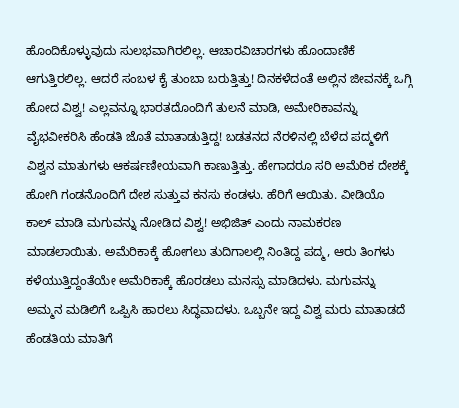ಹೊಂದಿಕೊಳ್ಳುವುದು ಸುಲಭವಾಗಿರಲಿಲ್ಲ. ಆಚಾರವಿಚಾರಗಳು ಹೊಂದಾಣಿಕೆ ಆಗುತ್ತಿರಲಿಲ್ಲ. ಆದರೆ ಸಂಬಳ ಕೈ ತುಂಬಾ ಬರುತ್ತಿತ್ತು! ದಿನಕಳೆದಂತೆ ಅಲ್ಲಿನ ಜೀವನಕ್ಕೆ ಒಗ್ಗಿ ಹೋದ ವಿಶ್ವ! ಎಲ್ಲವನ್ನೂ ಭಾರತದೊಂದಿಗೆ ತುಲನೆ ಮಾಡಿ, ಅಮೇರಿಕಾವನ್ನು ವೈಭವೀಕರಿಸಿ ಹೆಂಡತಿ ಜೊತೆ ಮಾತಾಡುತ್ತಿದ್ದ! ಬಡತನದ ನೆರಳಿನಲ್ಲಿ ಬೆಳೆದ ಪದ್ಮಳಿಗೆ ವಿಶ್ವನ ಮಾತುಗಳು ಆಕರ್ಷಣೀಯವಾಗಿ ಕಾಣುತ್ತಿತ್ತು. ಹೇಗಾದರೂ ಸರಿ ಅಮೆರಿಕ ದೇಶಕ್ಕೆ ಹೋಗಿ ಗಂಡನೊಂದಿಗೆ ದೇಶ ಸುತ್ತುವ ಕನಸು ಕಂಡಳು. ಹೆರಿಗೆ ಆಯಿತು. ವೀಡಿಯೊ ಕಾಲ್ ಮಾಡಿ ಮಗುವನ್ನು ನೋಡಿದ ವಿಶ್ವ! ಅಭಿಜಿತ್ ಎಂದು ನಾಮಕರಣ ಮಾಡಲಾಯಿತು. ಅಮೆರಿಕಾಕ್ಕೆ ಹೋಗಲು ತುದಿಗಾಲಲ್ಲಿ ನಿಂತಿದ್ದ ಪದ್ಮ, ಆರು ತಿಂಗಳು ಕಳೆಯುತ್ತಿದ್ದಂತೆಯೇ ಅಮೆರಿಕಾಕ್ಕೆ ಹೊರಡಲು ಮನಸ್ಸು ಮಾಡಿದಳು. ಮಗುವನ್ನು ಅಮ್ಮನ ಮಡಿಲಿಗೆ ಒಪ್ಪಿಸಿ ಹಾರಲು ಸಿದ್ಧವಾದಳು. ಒಬ್ಬನೇ ಇದ್ದ ವಿಶ್ವ ಮರು ಮಾತಾಡದೆ ಹೆಂಡತಿಯ ಮಾತಿಗೆ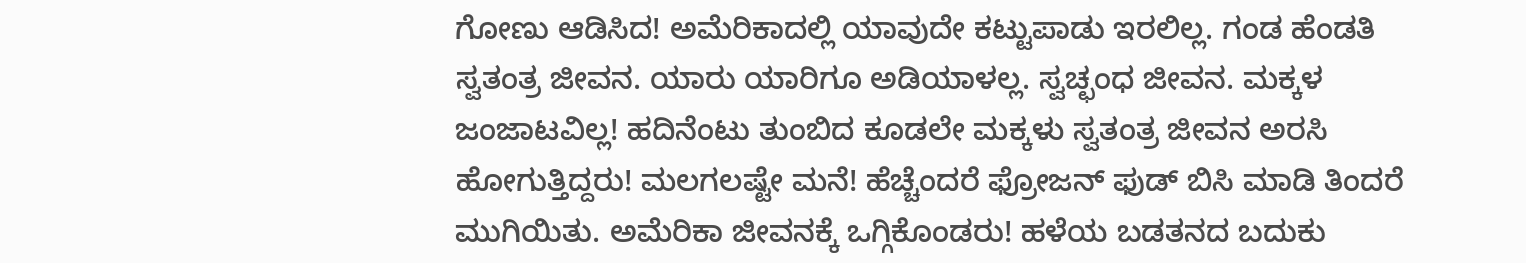ಗೋಣು ಆಡಿಸಿದ! ಅಮೆರಿಕಾದಲ್ಲಿ ಯಾವುದೇ ಕಟ್ಟುಪಾಡು ಇರಲಿಲ್ಲ. ಗಂಡ ಹೆಂಡತಿ ಸ್ವತಂತ್ರ ಜೀವನ. ಯಾರು ಯಾರಿಗೂ ಅಡಿಯಾಳಲ್ಲ. ಸ್ವಚ್ಛಂಧ ಜೀವನ. ಮಕ್ಕಳ ಜಂಜಾಟವಿಲ್ಲ! ಹದಿನೆಂಟು ತುಂಬಿದ ಕೂಡಲೇ ಮಕ್ಕಳು ಸ್ವತಂತ್ರ ಜೀವನ ಅರಸಿ ಹೋಗುತ್ತಿದ್ದರು! ಮಲಗಲಷ್ಟೇ ಮನೆ! ಹೆಚ್ಚೆಂದರೆ ಫ್ರೋಜನ್ ಫುಡ್ ಬಿಸಿ ಮಾಡಿ ತಿಂದರೆ ಮುಗಿಯಿತು. ಅಮೆರಿಕಾ ಜೀವನಕ್ಕೆ ಒಗ್ಗಿಕೊಂಡರು! ಹಳೆಯ ಬಡತನದ ಬದುಕು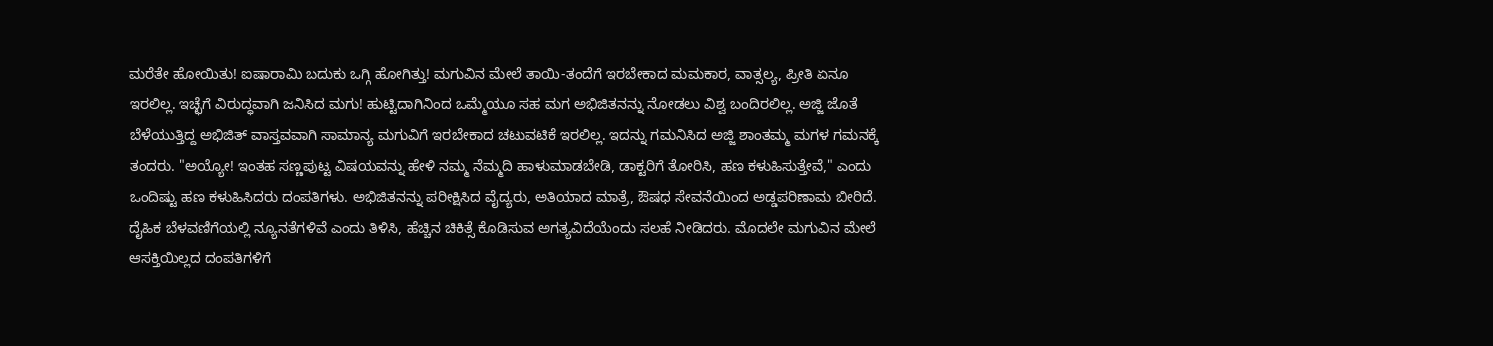ಮರೆತೇ ಹೋಯಿತು! ಐಷಾರಾಮಿ ಬದುಕು ಒಗ್ಗಿ ಹೋಗಿತ್ತು! ಮಗುವಿನ ಮೇಲೆ ತಾಯಿ-ತಂದೆಗೆ ಇರಬೇಕಾದ ಮಮಕಾರ, ವಾತ್ಸಲ್ಯ, ಪ್ರೀತಿ ಏನೂ ಇರಲಿಲ್ಲ. ಇಚ್ಛೆಗೆ ವಿರುದ್ಧವಾಗಿ ಜನಿಸಿದ ಮಗು! ಹುಟ್ಟಿದಾಗಿನಿಂದ ಒಮ್ಮೆಯೂ ಸಹ ಮಗ ಅಭಿಜಿತನನ್ನು ನೋಡಲು ವಿಶ್ವ ಬಂದಿರಲಿಲ್ಲ. ಅಜ್ಜಿ ಜೊತೆ ಬೆಳೆಯುತ್ತಿದ್ದ ಅಭಿಜಿತ್ ವಾಸ್ತವವಾಗಿ ಸಾಮಾನ್ಯ ಮಗುವಿಗೆ ಇರಬೇಕಾದ ಚಟುವಟಿಕೆ ಇರಲಿಲ್ಲ. ಇದನ್ನು ಗಮನಿಸಿದ ಅಜ್ಜಿ ಶಾಂತಮ್ಮ ಮಗಳ ಗಮನಕ್ಕೆ ತಂದರು. "ಅಯ್ಯೋ! ಇಂತಹ ಸಣ್ಣಪುಟ್ಟ ವಿಷಯವನ್ನು ಹೇಳಿ ನಮ್ಮ ನೆಮ್ಮದಿ ಹಾಳುಮಾಡಬೇಡಿ, ಡಾಕ್ಟರಿಗೆ ತೋರಿಸಿ, ಹಣ ಕಳುಹಿಸುತ್ತೇವೆ," ಎಂದು ಒಂದಿಷ್ಟು ಹಣ ಕಳುಹಿಸಿದರು ದಂಪತಿಗಳು. ಅಭಿಜಿತನನ್ನು ಪರೀಕ್ಷಿಸಿದ ವೈದ್ಯರು, ಅತಿಯಾದ ಮಾತ್ರೆ, ಔಷಧ ಸೇವನೆಯಿಂದ ಅಡ್ಡಪರಿಣಾಮ ಬೀರಿದೆ. ದೈಹಿಕ ಬೆಳವಣಿಗೆಯಲ್ಲಿ ನ್ಯೂನತೆಗಳಿವೆ ಎಂದು ತಿಳಿಸಿ, ಹೆಚ್ಚಿನ ಚಿಕಿತ್ಸೆ ಕೊಡಿಸುವ ಅಗತ್ಯವಿದೆಯೆಂದು ಸಲಹೆ ನೀಡಿದರು. ಮೊದಲೇ ಮಗುವಿನ ಮೇಲೆ ಆಸಕ್ತಿಯಿಲ್ಲದ ದಂಪತಿಗಳಿಗೆ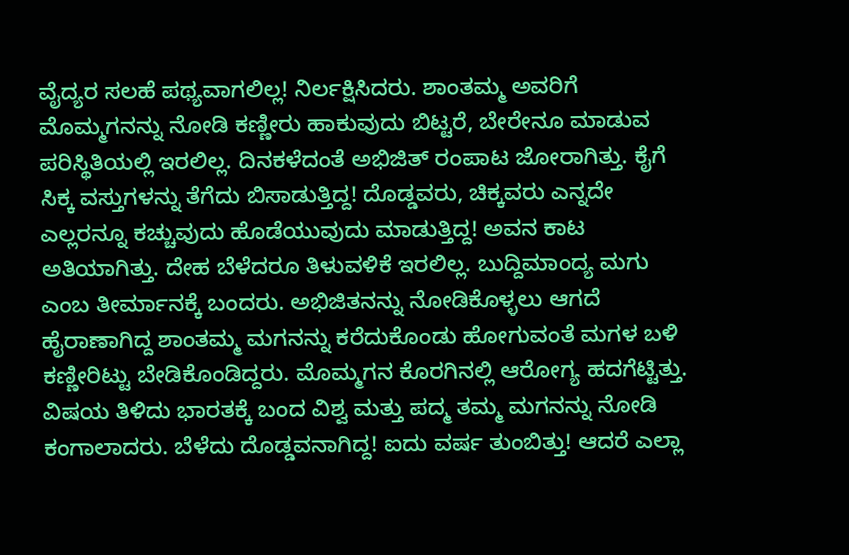ವೈದ್ಯರ ಸಲಹೆ ಪಥ್ಯವಾಗಲಿಲ್ಲ! ನಿರ್ಲಕ್ಷಿಸಿದರು. ಶಾಂತಮ್ಮ ಅವರಿಗೆ ಮೊಮ್ಮಗನನ್ನು ನೋಡಿ ಕಣ್ಣೀರು ಹಾಕುವುದು ಬಿಟ್ಟರೆ, ಬೇರೇನೂ ಮಾಡುವ ಪರಿಸ್ಥಿತಿಯಲ್ಲಿ ಇರಲಿಲ್ಲ. ದಿನಕಳೆದಂತೆ ಅಭಿಜಿತ್ ರಂಪಾಟ ಜೋರಾಗಿತ್ತು. ಕೈಗೆ ಸಿಕ್ಕ ವಸ್ತುಗಳನ್ನು ತೆಗೆದು ಬಿಸಾಡುತ್ತಿದ್ದ! ದೊಡ್ಡವರು, ಚಿಕ್ಕವರು ಎನ್ನದೇ ಎಲ್ಲರನ್ನೂ ಕಚ್ಚುವುದು ಹೊಡೆಯುವುದು ಮಾಡುತ್ತಿದ್ದ! ಅವನ ಕಾಟ ಅತಿಯಾಗಿತ್ತು. ದೇಹ ಬೆಳೆದರೂ ತಿಳುವಳಿಕೆ ಇರಲಿಲ್ಲ. ಬುದ್ದಿಮಾಂದ್ಯ ಮಗು ಎಂಬ ತೀರ್ಮಾನಕ್ಕೆ ಬಂದರು. ಅಭಿಜಿತನನ್ನು ನೋಡಿಕೊಳ್ಳಲು ಆಗದೆ ಹೈರಾಣಾಗಿದ್ದ ಶಾಂತಮ್ಮ ಮಗನನ್ನು ಕರೆದುಕೊಂಡು ಹೋಗುವಂತೆ ಮಗಳ ಬಳಿ ಕಣ್ಣೀರಿಟ್ಟು ಬೇಡಿಕೊಂಡಿದ್ದರು. ಮೊಮ್ಮಗನ ಕೊರಗಿನಲ್ಲಿ ಆರೋಗ್ಯ ಹದಗೆಟ್ಟಿತ್ತು. ವಿಷಯ ತಿಳಿದು ಭಾರತಕ್ಕೆ ಬಂದ ವಿಶ್ವ ಮತ್ತು ಪದ್ಮ ತಮ್ಮ ಮಗನನ್ನು ನೋಡಿ ಕಂಗಾಲಾದರು. ಬೆಳೆದು ದೊಡ್ಡವನಾಗಿದ್ದ! ಐದು ವರ್ಷ ತುಂಬಿತ್ತು! ಆದರೆ ಎಲ್ಲಾ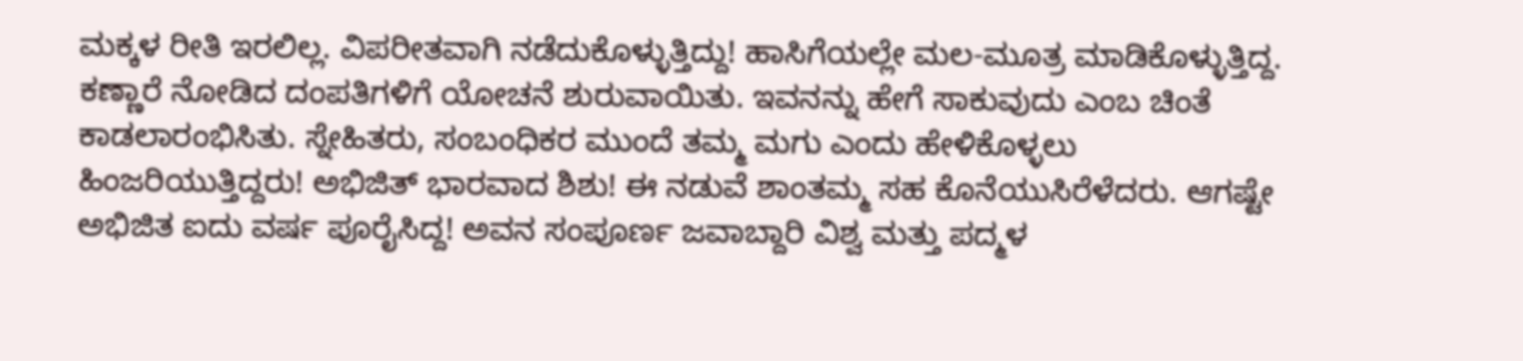ಮಕ್ಕಳ ರೀತಿ ಇರಲಿಲ್ಲ. ವಿಪರೀತವಾಗಿ ನಡೆದುಕೊಳ್ಳುತ್ತಿದ್ದು! ಹಾಸಿಗೆಯಲ್ಲೇ ಮಲ-ಮೂತ್ರ ಮಾಡಿಕೊಳ್ಳುತ್ತಿದ್ದ. ಕಣ್ಣಾರೆ ನೋಡಿದ ದಂಪತಿಗಳಿಗೆ ಯೋಚನೆ ಶುರುವಾಯಿತು. ಇವನನ್ನು ಹೇಗೆ ಸಾಕುವುದು ಎಂಬ ಚಿಂತೆ ಕಾಡಲಾರಂಭಿಸಿತು. ಸ್ನೇಹಿತರು, ಸಂಬಂಧಿಕರ ಮುಂದೆ ತಮ್ಮ ಮಗು ಎಂದು ಹೇಳಿಕೊಳ್ಳಲು ಹಿಂಜರಿಯುತ್ತಿದ್ದರು! ಅಭಿಜಿತ್ ಭಾರವಾದ ಶಿಶು! ಈ ನಡುವೆ ಶಾಂತಮ್ಮ ಸಹ ಕೊನೆಯುಸಿರೆಳೆದರು. ಆಗಷ್ಟೇ ಅಭಿಜಿತ ಐದು ವರ್ಷ ಪೂರೈಸಿದ್ದ! ಅವನ ಸಂಪೂರ್ಣ ಜವಾಬ್ದಾರಿ ವಿಶ್ವ ಮತ್ತು ಪದ್ಮಳ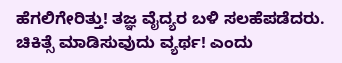ಹೆಗಲಿಗೇರಿತ್ತು! ತಜ್ಞ ವೈದ್ಯರ ಬಳಿ ಸಲಹೆಪಡೆದರು. ಚಿಕಿತ್ಸೆ ಮಾಡಿಸುವುದು ವ್ಯರ್ಥ! ಎಂದು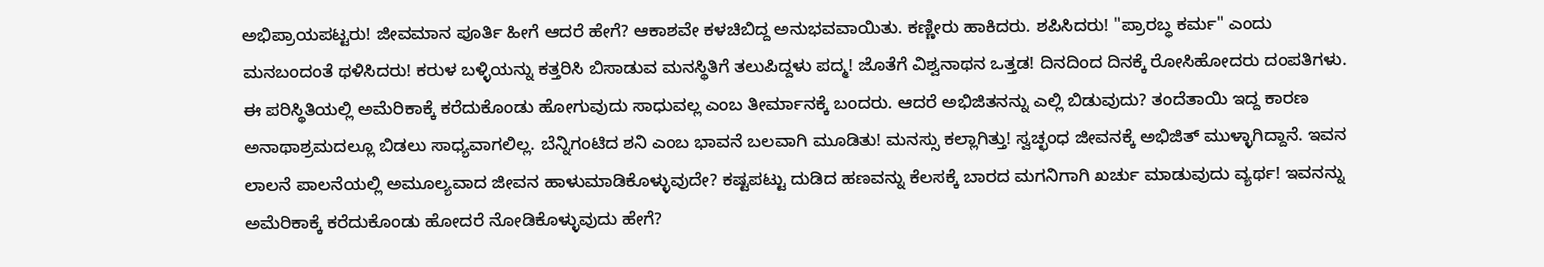ಅಭಿಪ್ರಾಯಪಟ್ಟರು! ಜೀವಮಾನ ಪೂರ್ತಿ ಹೀಗೆ ಆದರೆ ಹೇಗೆ? ಆಕಾಶವೇ ಕಳಚಿಬಿದ್ದ ಅನುಭವವಾಯಿತು. ಕಣ್ಣೀರು ಹಾಕಿದರು. ಶಪಿಸಿದರು! "ಪ್ರಾರಬ್ಧ ಕರ್ಮ" ಎಂದು ಮನಬಂದಂತೆ ಥಳಿಸಿದರು! ಕರುಳ ಬಳ್ಳಿಯನ್ನು ಕತ್ತರಿಸಿ ಬಿಸಾಡುವ ಮನಸ್ಥಿತಿಗೆ ತಲುಪಿದ್ದಳು ಪದ್ಮ! ಜೊತೆಗೆ ವಿಶ್ವನಾಥನ ಒತ್ತಡ! ದಿನದಿಂದ ದಿನಕ್ಕೆ ರೋಸಿಹೋದರು ದಂಪತಿಗಳು. ಈ ಪರಿಸ್ಥಿತಿಯಲ್ಲಿ ಅಮೆರಿಕಾಕ್ಕೆ ಕರೆದುಕೊಂಡು ಹೋಗುವುದು ಸಾಧುವಲ್ಲ ಎಂಬ ತೀರ್ಮಾನಕ್ಕೆ ಬಂದರು. ಆದರೆ ಅಭಿಜಿತನನ್ನು ಎಲ್ಲಿ ಬಿಡುವುದು? ತಂದೆತಾಯಿ ಇದ್ದ ಕಾರಣ ಅನಾಥಾಶ್ರಮದಲ್ಲೂ ಬಿಡಲು ಸಾಧ್ಯವಾಗಲಿಲ್ಲ. ಬೆನ್ನಿಗಂಟಿದ ಶನಿ ಎಂಬ ಭಾವನೆ ಬಲವಾಗಿ ಮೂಡಿತು! ಮನಸ್ಸು ಕಲ್ಲಾಗಿತ್ತು! ಸ್ವಚ್ಛಂಧ ಜೀವನಕ್ಕೆ ಅಭಿಜಿತ್ ಮುಳ್ಳಾಗಿದ್ದಾನೆ. ಇವನ ಲಾಲನೆ ಪಾಲನೆಯಲ್ಲಿ ಅಮೂಲ್ಯವಾದ ಜೀವನ ಹಾಳುಮಾಡಿಕೊಳ್ಳುವುದೇ? ಕಷ್ಟಪಟ್ಟು ದುಡಿದ ಹಣವನ್ನು ಕೆಲಸಕ್ಕೆ ಬಾರದ ಮಗನಿಗಾಗಿ ಖರ್ಚು ಮಾಡುವುದು ವ್ಯರ್ಥ! ಇವನನ್ನು ಅಮೆರಿಕಾಕ್ಕೆ ಕರೆದುಕೊಂಡು ಹೋದರೆ ನೋಡಿಕೊಳ್ಳುವುದು ಹೇಗೆ?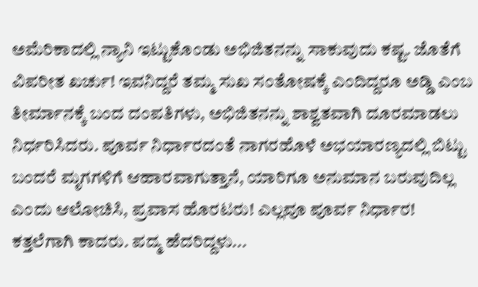ಅಮೆರಿಕಾದಲ್ಲಿ ನ್ಯಾನಿ ಇಟ್ಟುಕೊಂಡು ಅಭಿಜಿತನನ್ನು ಸಾಕುವುದು ಕಷ್ಟ. ಜೊತೆಗೆ ವಿಪರೀತ ಖರ್ಚು! ಇವನಿದ್ದರೆ ತಮ್ಮ ಸುಖ ಸಂತೋಷಕ್ಕೆ ಎಂದಿದ್ದರೂ ಅಡ್ಡಿ ಎಂಬ ತೀರ್ಮಾನಕ್ಕೆ ಬಂದ ದಂಪತಿಗಳು, ಅಭಿಜಿತನನ್ನು ಶಾಶ್ವತವಾಗಿ ದೂರಮಾಡಲು ನಿರ್ಧರಿಸಿದರು. ಪೂರ್ವ ನಿರ್ಧಾರದಂತೆ ನಾಗರಹೊಳೆ ಅಭಯಾರಣ್ಯದಲ್ಲಿ ಬಿಟ್ಟು ಬಂದರೆ ಮೃಗಗಳಿಗೆ ಆಹಾರವಾಗುತ್ತಾನೆ, ಯಾರಿಗೂ ಅನುಮಾನ ಬರುವುದಿಲ್ಲ ಎಂದು ಆಲೋಚಿಸಿ, ಪ್ರವಾಸ ಹೊರಟರು! ಎಲ್ಲವೂ ಪೂರ್ವ ನಿರ್ಧಾರ! ಕತ್ತಲೆಗಾಗಿ ಕಾದರು. ಪದ್ಮ ಹೆದರಿದ್ದಳು...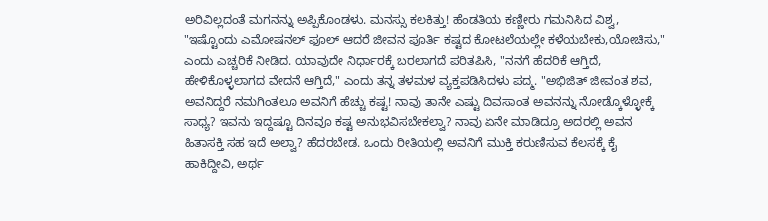ಅರಿವಿಲ್ಲದಂತೆ ಮಗನನ್ನು ಅಪ್ಪಿಕೊಂಡಳು. ಮನಸ್ಸು ಕಲಕಿತ್ತು! ಹೆಂಡತಿಯ ಕಣ್ಣೀರು ಗಮನಿಸಿದ ವಿಶ್ವ, "ಇಷ್ಟೊಂದು ಎಮೋಷನಲ್ ಫೂಲ್ ಆದರೆ ಜೀವನ ಪೂರ್ತಿ ಕಷ್ಟದ ಕೋಟಲೆಯಲ್ಲೇ ಕಳೆಯಬೇಕು,ಯೋಚಿಸು," ಎಂದು ಎಚ್ಚರಿಕೆ ನೀಡಿದ. ಯಾವುದೇ ನಿರ್ಧಾರಕ್ಕೆ ಬರಲಾಗದೆ ಪರಿತಪಿಸಿ, "ನನಗೆ ಹೆದರಿಕೆ ಆಗ್ತಿದೆ, ಹೇಳಿಕೊಳ್ಳಲಾಗದ ವೇದನೆ ಆಗ್ತಿದೆ," ಎಂದು ತನ್ನ ತಳಮಳ ವ್ಯಕ್ತಪಡಿಸಿದಳು ಪದ್ಮ. "ಅಭಿಜಿತ್ ಜೀವಂತ ಶವ, ಅವನಿದ್ದರೆ ನಮಗಿಂತಲೂ ಅವನಿಗೆ ಹೆಚ್ಚು ಕಷ್ಟ! ನಾವು ತಾನೇ ಎಷ್ಟು ದಿವಸಾಂತ ಅವನನ್ನು ನೋಡ್ಕೊಳ್ಳೋಕ್ಕೆ ಸಾಧ್ಯ? ಇವನು ಇದ್ದಷ್ಟೂ ದಿನವೂ ಕಷ್ಟ ಅನುಭವಿಸಬೇಕಲ್ವಾ? ನಾವು ಏನೇ ಮಾಡಿದ್ರೂ ಅದರಲ್ಲಿ ಅವನ ಹಿತಾಸಕ್ತಿ ಸಹ ಇದೆ ಅಲ್ವಾ? ಹೆದರಬೇಡ. ಒಂದು ರೀತಿಯಲ್ಲಿ ಅವನಿಗೆ ಮುಕ್ತಿ ಕರುಣಿಸುವ ಕೆಲಸಕ್ಕೆ ಕೈ ಹಾಕಿದ್ದೀವಿ, ಅರ್ಥ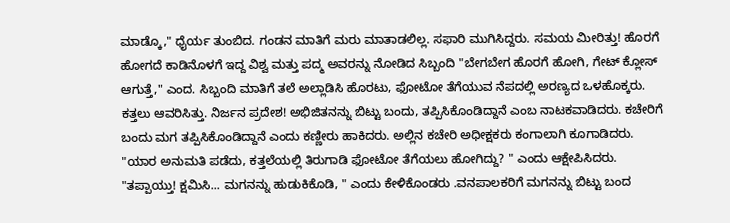ಮಾಡ್ಕೊ," ಧೈರ್ಯ ತುಂಬಿದ. ಗಂಡನ ಮಾತಿಗೆ ಮರು ಮಾತಾಡಲಿಲ್ಲ. ಸಫಾರಿ ಮುಗಿಸಿದ್ದರು. ಸಮಯ ಮೀರಿತ್ತು! ಹೊರಗೆ ಹೋಗದೆ ಕಾಡಿನೊಳಗೆ ಇದ್ದ ವಿಶ್ವ ಮತ್ತು ಪದ್ಮ ಅವರನ್ನು ನೋಡಿದ ಸಿಬ್ಬಂದಿ "ಬೇಗಬೇಗ ಹೊರಗೆ ಹೋಗಿ, ಗೇಟ್ ಕ್ಲೋಸ್ ಆಗುತ್ತೆ," ಎಂದ. ಸಿಬ್ಬಂದಿ ಮಾತಿಗೆ ತಲೆ ಅಲ್ಲಾಡಿಸಿ ಹೊರಟು, ಫೋಟೋ ತೆಗೆಯುವ ನೆಪದಲ್ಲಿ ಅರಣ್ಯದ ಒಳಹೊಕ್ಕರು. ಕತ್ತಲು ಆವರಿಸಿತ್ತು. ನಿರ್ಜನ ಪ್ರದೇಶ! ಅಭಿಜಿತನನ್ನು ಬಿಟ್ಟು ಬಂದು, ತಪ್ಪಿಸಿಕೊಂಡಿದ್ದಾನೆ ಎಂಬ ನಾಟಕವಾಡಿದರು. ಕಚೇರಿಗೆ ಬಂದು ಮಗ ತಪ್ಪಿಸಿಕೊಂಡಿದ್ದಾನೆ ಎಂದು ಕಣ್ಣೀರು ಹಾಕಿದರು. ಅಲ್ಲಿನ ಕಚೇರಿ ಅಧೀಕ್ಷಕರು ಕಂಗಾಲಾಗಿ ಕೂಗಾಡಿದರು. "ಯಾರ ಅನುಮತಿ ಪಡೆದು, ಕತ್ತಲೆಯಲ್ಲಿ ತಿರುಗಾಡಿ ಫೋಟೋ ತೆಗೆಯಲು ಹೋಗಿದ್ದು? " ಎಂದು ಆಕ್ಷೇಪಿಸಿದರು. "ತಪ್ಪಾಯ್ತು! ಕ್ಷಮಿಸಿ... ಮಗನನ್ನು ಹುಡುಕಿಕೊಡಿ, " ಎಂದು ಕೇಳಿಕೊಂಡರು .ವನಪಾಲಕರಿಗೆ ಮಗನನ್ನು ಬಿಟ್ಟು ಬಂದ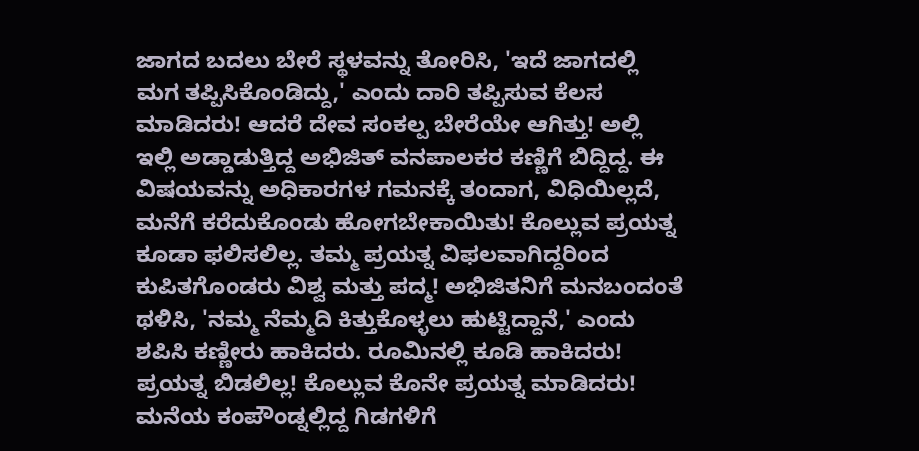ಜಾಗದ ಬದಲು ಬೇರೆ ಸ್ಥಳವನ್ನು ತೋರಿಸಿ, 'ಇದೆ ಜಾಗದಲ್ಲಿ ಮಗ ತಪ್ಪಿಸಿಕೊಂಡಿದ್ದು,' ಎಂದು ದಾರಿ ತಪ್ಪಿಸುವ ಕೆಲಸ ಮಾಡಿದರು! ಆದರೆ ದೇವ ಸಂಕಲ್ಪ ಬೇರೆಯೇ ಆಗಿತ್ತು! ಅಲ್ಲಿ ಇಲ್ಲಿ ಅಡ್ಡಾಡುತ್ತಿದ್ದ ಅಭಿಜಿತ್ ವನಪಾಲಕರ ಕಣ್ಣಿಗೆ ಬಿದ್ದಿದ್ದ. ಈ ವಿಷಯವನ್ನು ಅಧಿಕಾರಗಳ ಗಮನಕ್ಕೆ ತಂದಾಗ, ವಿಧಿಯಿಲ್ಲದೆ, ಮನೆಗೆ ಕರೆದುಕೊಂಡು ಹೋಗಬೇಕಾಯಿತು! ಕೊಲ್ಲುವ ಪ್ರಯತ್ನ ಕೂಡಾ ಫಲಿಸಲಿಲ್ಲ. ತಮ್ಮ ಪ್ರಯತ್ನ ವಿಫಲವಾಗಿದ್ದರಿಂದ ಕುಪಿತಗೊಂಡರು ವಿಶ್ವ ಮತ್ತು ಪದ್ಮ! ಅಭಿಜಿತನಿಗೆ ಮನಬಂದಂತೆ ಥಳಿಸಿ, 'ನಮ್ಮ ನೆಮ್ಮದಿ ಕಿತ್ತುಕೊಳ್ಳಲು ಹುಟ್ಟಿದ್ದಾನೆ,' ಎಂದು ಶಪಿಸಿ ಕಣ್ಣೀರು ಹಾಕಿದರು. ರೂಮಿನಲ್ಲಿ ಕೂಡಿ ಹಾಕಿದರು! ಪ್ರಯತ್ನ ಬಿಡಲಿಲ್ಲ! ಕೊಲ್ಲುವ ಕೊನೇ ಪ್ರಯತ್ನ ಮಾಡಿದರು! ಮನೆಯ ಕಂಪೌಂಡ್ನಲ್ಲಿದ್ದ ಗಿಡಗಳಿಗೆ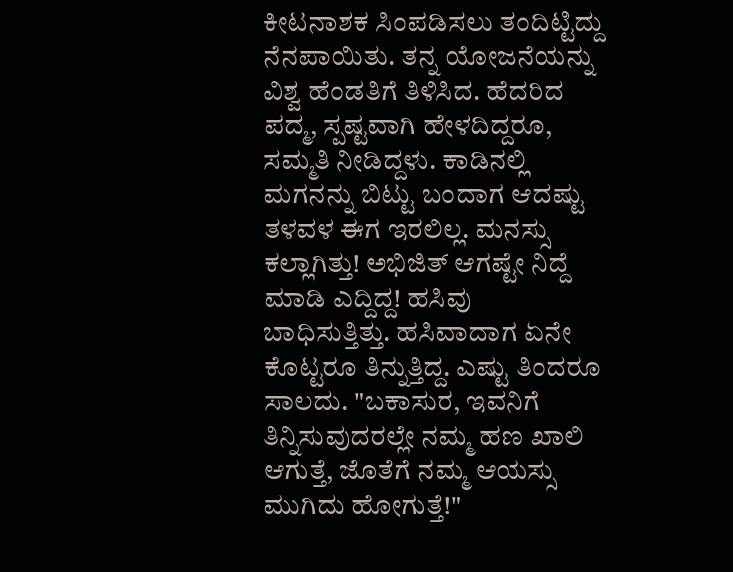ಕೀಟನಾಶಕ ಸಿಂಪಡಿಸಲು ತಂದಿಟ್ಟಿದ್ದು ನೆನಪಾಯಿತು. ತನ್ನ ಯೋಜನೆಯನ್ನು ವಿಶ್ವ ಹೆಂಡತಿಗೆ ತಿಳಿಸಿದ. ಹೆದರಿದ ಪದ್ಮ, ಸ್ಪಷ್ಟವಾಗಿ ಹೇಳದಿದ್ದರೂ, ಸಮ್ಮತಿ ನೀಡಿದ್ದಳು. ಕಾಡಿನಲ್ಲಿ ಮಗನನ್ನು ಬಿಟ್ಟು ಬಂದಾಗ ಆದಷ್ಟು ತಳವಳ ಈಗ ಇರಲಿಲ್ಲ. ಮನಸ್ಸು ಕಲ್ಲಾಗಿತ್ತು! ಅಭಿಜಿತ್ ಆಗಷ್ಟೇ ನಿದ್ದೆ ಮಾಡಿ ಎದ್ದಿದ್ದ! ಹಸಿವು ಬಾಧಿಸುತ್ತಿತ್ತು. ಹಸಿವಾದಾಗ ಏನೇ ಕೊಟ್ಟರೂ ತಿನ್ನುತ್ತಿದ್ದ. ಎಷ್ಟು ತಿಂದರೂ ಸಾಲದು. "ಬಕಾಸುರ, ಇವನಿಗೆ ತಿನ್ನಿಸುವುದರಲ್ಲೇ ನಮ್ಮ ಹಣ ಖಾಲಿ ಆಗುತ್ತೆ, ಜೊತೆಗೆ ನಮ್ಮ ಆಯಸ್ಸು ಮುಗಿದು ಹೋಗುತ್ತೆ!"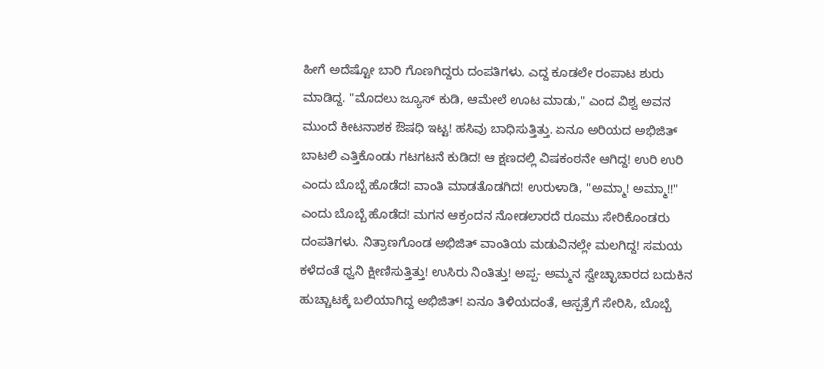ಹೀಗೆ ಅದೆಷ್ಟೋ ಬಾರಿ ಗೊಣಗಿದ್ದರು ದಂಪತಿಗಳು. ಎದ್ದ ಕೂಡಲೇ ರಂಪಾಟ ಶುರು ಮಾಡಿದ್ದ. "ಮೊದಲು ಜ್ಯೂಸ್ ಕುಡಿ, ಆಮೇಲೆ ಊಟ ಮಾಡು," ಎಂದ ವಿಶ್ವ ಅವನ ಮುಂದೆ ಕೀಟನಾಶಕ ಔಷಧಿ ಇಟ್ಟ! ಹಸಿವು ಬಾಧಿಸುತ್ತಿತ್ತು. ಏನೂ ಅರಿಯದ ಅಭಿಜಿತ್ ಬಾಟಲಿ ಎತ್ತಿಕೊಂಡು ಗಟಗಟನೆ ಕುಡಿದ! ಆ ಕ್ಷಣದಲ್ಲಿ ವಿಷಕಂಠನೇ ಆಗಿದ್ದ! ಉರಿ ಉರಿ ಎಂದು ಬೊಬ್ಬೆ ಹೊಡೆದ! ವಾಂತಿ ಮಾಡತೊಡಗಿದ! ಉರುಳಾಡಿ, "ಅಮ್ಮಾ! ಅಮ್ಮಾ!!" ಎಂದು ಬೊಬ್ಬೆ ಹೊಡೆದ! ಮಗನ ಆಕ್ರಂದನ ನೋಡಲಾರದೆ ರೂಮು ಸೇರಿಕೊಂಡರು ದಂಪತಿಗಳು. ನಿತ್ರಾಣಗೊಂಡ ಅಭಿಜಿತ್ ವಾಂತಿಯ ಮಡುವಿನಲ್ಲೇ ಮಲಗಿದ್ದ! ಸಮಯ ಕಳೆದಂತೆ ಧ್ವನಿ ಕ್ಷೀಣಿಸುತ್ತಿತ್ತು! ಉಸಿರು ನಿಂತಿತ್ತು! ಅಪ್ಪ- ಅಮ್ಮನ ಸ್ವೇಚ್ಛಾಚಾರದ ಬದುಕಿನ ಹುಚ್ಚಾಟಕ್ಕೆ ಬಲಿಯಾಗಿದ್ದ ಅಭಿಜಿತ್! ಏನೂ ತಿಳಿಯದಂತೆ, ಆಸ್ಪತ್ರೆಗೆ ಸೇರಿಸಿ, ಬೊಬ್ಬೆ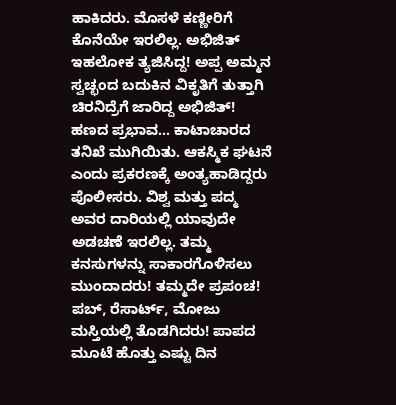ಹಾಕಿದರು. ಮೊಸಳೆ ಕಣ್ಣೀರಿಗೆ ಕೊನೆಯೇ ಇರಲಿಲ್ಲ. ಅಭಿಜಿತ್ ಇಹಲೋಕ ತ್ಯಜಿಸಿದ್ದ! ಅಪ್ಪ ಅಮ್ಮನ ಸ್ವಚ್ಛಂದ ಬದುಕಿನ ವಿಕೃತಿಗೆ ತುತ್ತಾಗಿ ಚಿರನಿದ್ರೆಗೆ ಜಾರಿದ್ದ ಅಭಿಜಿತ್! ಹಣದ ಪ್ರಭಾವ... ಕಾಟಾಚಾರದ ತನಿಖೆ ಮುಗಿಯಿತು. ಆಕಸ್ಮಿಕ ಘಟನೆ ಎಂದು ಪ್ರಕರಣಕ್ಕೆ ಅಂತ್ಯಹಾಡಿದ್ದರು ಪೊಲೀಸರು. ವಿಶ್ವ ಮತ್ತು ಪದ್ಮ ಅವರ ದಾರಿಯಲ್ಲಿ ಯಾವುದೇ ಅಡಚಣೆ ಇರಲಿಲ್ಲ. ತಮ್ಮ ಕನಸುಗಳನ್ನು ಸಾಕಾರಗೊಳಿಸಲು ಮುಂದಾದರು! ತಮ್ಮದೇ ಪ್ರಪಂಚ! ಪಬ್, ರೆಸಾರ್ಟ್, ಮೋಜು ಮಸ್ತಿಯಲ್ಲಿ ತೊಡಗಿದರು! ಪಾಪದ ಮೂಟೆ ಹೊತ್ತು ಎಷ್ಟು ದಿನ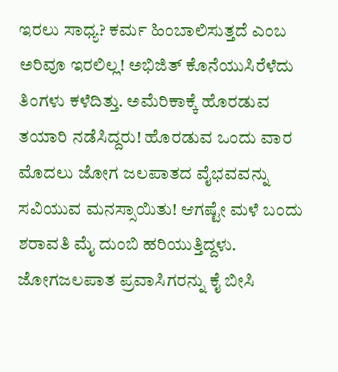ಇರಲು ಸಾಧ್ಯ? ಕರ್ಮ ಹಿಂಬಾಲಿಸುತ್ತದೆ ಎಂಬ ಅರಿವೂ ಇರಲಿಲ್ಲ! ಅಭಿಜಿತ್ ಕೊನೆಯುಸಿರೆಳೆದು ತಿಂಗಳು ಕಳೆದಿತ್ತು. ಅಮೆರಿಕಾಕ್ಕೆ ಹೊರಡುವ ತಯಾರಿ ನಡೆಸಿದ್ದರು! ಹೊರಡುವ ಒಂದು ವಾರ ಮೊದಲು ಜೋಗ ಜಲಪಾತದ ವೈಭವವನ್ನು ಸವಿಯುವ ಮನಸ್ಸಾಯಿತು! ಆಗಷ್ಟೇ ಮಳೆ ಬಂದು ಶರಾವತಿ ಮೈ ದುಂಬಿ ಹರಿಯುತ್ತಿದ್ದಳು. ಜೋಗಜಲಪಾತ ಪ್ರವಾಸಿಗರನ್ನು ಕೈ ಬೀಸಿ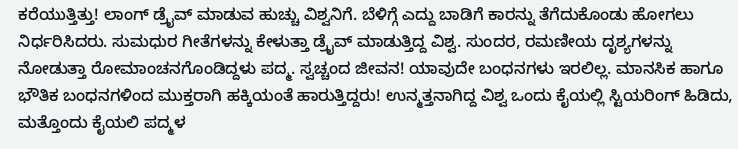ಕರೆಯುತ್ತಿತ್ತು! ಲಾಂಗ್ ಡ್ರೈವ್ ಮಾಡುವ ಹುಚ್ಚು ವಿಶ್ವನಿಗೆ. ಬೆಳಿಗ್ಗೆ ಎದ್ದು ಬಾಡಿಗೆ ಕಾರನ್ನು ತೆಗೆದುಕೊಂಡು ಹೋಗಲು ನಿರ್ಧರಿಸಿದರು. ಸುಮಧುರ ಗೀತೆಗಳನ್ನು ಕೇಳುತ್ತಾ ಡ್ರೈವ್ ಮಾಡುತ್ತಿದ್ದ ವಿಶ್ವ. ಸುಂದರ, ರಮಣೀಯ ದೃಶ್ಯಗಳನ್ನು ನೋಡುತ್ತಾ ರೋಮಾಂಚನಗೊಂಡಿದ್ದಳು ಪದ್ಮ. ಸ್ವಚ್ಚಂದ ಜೀವನ! ಯಾವುದೇ ಬಂಧನಗಳು ಇರಲಿಲ್ಲ. ಮಾನಸಿಕ ಹಾಗೂ ಭೌತಿಕ ಬಂಧನಗಳಿಂದ ಮುಕ್ತರಾಗಿ ಹಕ್ಕಿಯಂತೆ ಹಾರುತ್ತಿದ್ದರು! ಉನ್ಮತ್ತನಾಗಿದ್ದ ವಿಶ್ವ ಒಂದು ಕೈಯಲ್ಲಿ ಸ್ಟಿಯರಿಂಗ್ ಹಿಡಿದು, ಮತ್ತೊಂದು ಕೈಯಲಿ ಪದ್ಮಳ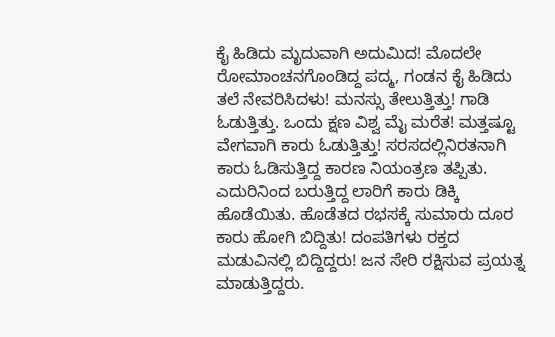ಕೈ ಹಿಡಿದು ಮೃದುವಾಗಿ ಅದುಮಿದ! ಮೊದಲೇ ರೋಮಾಂಚನಗೊಂಡಿದ್ದ ಪದ್ಮ, ಗಂಡನ ಕೈ ಹಿಡಿದು ತಲೆ ನೇವರಿಸಿದಳು! ಮನಸ್ಸು ತೇಲುತ್ತಿತ್ತು! ಗಾಡಿ ಓಡುತ್ತಿತ್ತು. ಒಂದು ಕ್ಷಣ ವಿಶ್ವ ಮೈ ಮರೆತ! ಮತ್ತಷ್ಟೂ ವೇಗವಾಗಿ ಕಾರು ಓಡುತ್ತಿತ್ತು! ಸರಸದಲ್ಲಿನಿರತನಾಗಿ ಕಾರು ಓಡಿಸುತ್ತಿದ್ದ ಕಾರಣ ನಿಯಂತ್ರಣ ತಪ್ಪಿತು. ಎದುರಿನಿಂದ ಬರುತ್ತಿದ್ದ ಲಾರಿಗೆ ಕಾರು ಡಿಕ್ಕಿ ಹೊಡೆಯಿತು. ಹೊಡೆತದ ರಭಸಕ್ಕೆ ಸುಮಾರು ದೂರ ಕಾರು ಹೋಗಿ ಬಿದ್ದಿತು! ದಂಪತಿಗಳು ರಕ್ತದ ಮಡುವಿನಲ್ಲಿ ಬಿದ್ದಿದ್ದರು! ಜನ ಸೇರಿ ರಕ್ಷಿಸುವ ಪ್ರಯತ್ನ ಮಾಡುತ್ತಿದ್ದರು.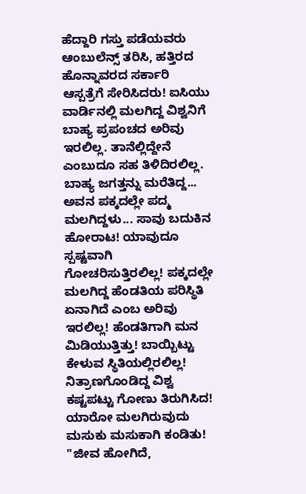ಹೆದ್ದಾರಿ ಗಸ್ತು ಪಡೆಯವರು ಆಂಬುಲೆನ್ಸ್ ತರಿಸಿ, ಹತ್ತಿರದ ಹೊನ್ನಾವರದ ಸರ್ಕಾರಿ ಆಸ್ಪತ್ರೆಗೆ ಸೇರಿಸಿದರು! ಐಸಿಯು ವಾರ್ಡಿನಲ್ಲಿ ಮಲಗಿದ್ದ ವಿಶ್ವನಿಗೆ ಬಾಹ್ಯ ಪ್ರಪಂಚದ ಅರಿವು ಇರಲಿಲ್ಲ. ತಾನೆಲ್ಲಿದ್ದೇನೆ ಎಂಬುದೂ ಸಹ ತಿಳಿದಿರಲಿಲ್ಲ. ಬಾಹ್ಯ ಜಗತ್ತನ್ನು ಮರೆತಿದ್ದ... ಅವನ ಪಕ್ಕದಲ್ಲೇ ಪದ್ಮ ಮಲಗಿದ್ದಳು... ಸಾವು ಬದುಕಿನ ಹೋರಾಟ! ಯಾವುದೂ ಸ್ಪಷ್ಟವಾಗಿ ಗೋಚರಿಸುತ್ತಿರಲಿಲ್ಲ! ಪಕ್ಕದಲ್ಲೇ ಮಲಗಿದ್ದ ಹೆಂಡತಿಯ ಪರಿಸ್ಥಿತಿ ಏನಾಗಿದೆ ಎಂಬ ಅರಿವು ಇರಲಿಲ್ಲ! ಹೆಂಡತಿಗಾಗಿ ಮನ ಮಿಡಿಯುತ್ತಿತ್ತು! ಬಾಯ್ಬಿಟ್ಟು ಕೇಳುವ ಸ್ಥಿತಿಯಲ್ಲಿರಲಿಲ್ಲ! ನಿತ್ರಾಣಗೊಂಡಿದ್ದ ವಿಶ್ವ ಕಷ್ಟಪಟ್ಟು ಗೋಣು ತಿರುಗಿಸಿದ! ಯಾರೋ ಮಲಗಿರುವುದು ಮಸುಕು ಮಸುಕಾಗಿ ಕಂಡಿತು! "ಜೀವ ಹೋಗಿದೆ,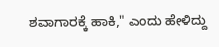ಶವಾಗಾರಕ್ಕೆ ಹಾಕಿ," ಎಂದು ಹೇಳಿದ್ದು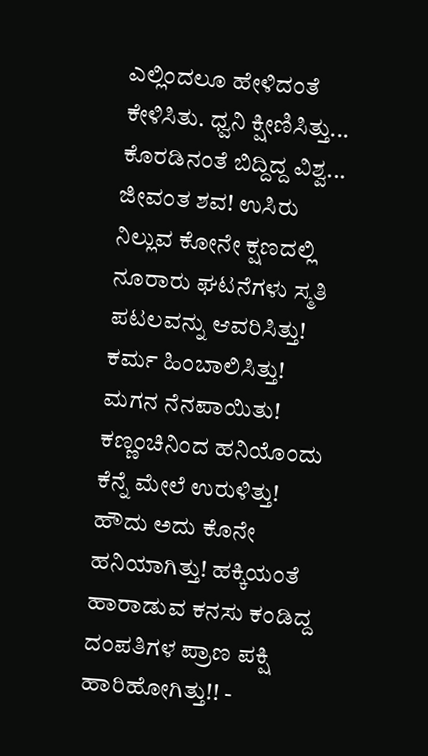ಎಲ್ಲಿಂದಲೂ ಹೇಳಿದಂತೆ ಕೇಳಿಸಿತು. ಧ್ವನಿ ಕ್ಷೀಣಿಸಿತ್ತು... ಕೊರಡಿನಂತೆ ಬಿದ್ದಿದ್ದ ವಿಶ್ವ... ಜೀವಂತ ಶವ! ಉಸಿರು ನಿಲ್ಲುವ ಕೋನೇ ಕ್ಷಣದಲ್ಲಿ ನೂರಾರು ಘಟನೆಗಳು ಸ್ಮತಿ ಪಟಲವನ್ನು ಆವರಿಸಿತ್ತು! ಕರ್ಮ ಹಿಂಬಾಲಿಸಿತ್ತು! ಮಗನ ನೆನಪಾಯಿತು! ಕಣ್ಣಂಚಿನಿಂದ ಹನಿಯೊಂದು ಕೆನ್ನೆ ಮೇಲೆ ಉರುಳಿತ್ತು! ಹೌದು ಅದು ಕೊನೇ ಹನಿಯಾಗಿತ್ತು! ಹಕ್ಕಿಯಂತೆ ಹಾರಾಡುವ ಕನಸು ಕಂಡಿದ್ದ ದಂಪತಿಗಳ ಪ್ರಾಣ ಪಕ್ಷಿ ಹಾರಿಹೋಗಿತ್ತು!! -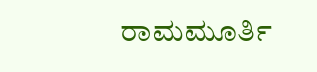ರಾಮಮೂರ್ತಿ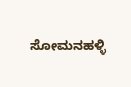ಸೋಮನಹಳ್ಳಿ